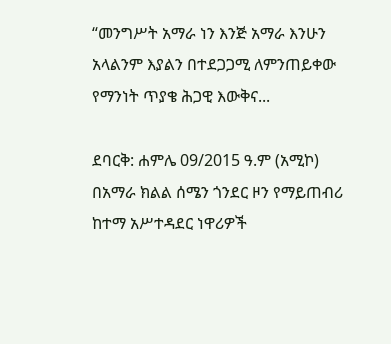“መንግሥት አማራ ነን እንጅ አማራ እንሁን አላልንም እያልን በተደጋጋሚ ለምንጠይቀው የማንነት ጥያቄ ሕጋዊ እውቅና...

ደባርቅ: ሐምሌ 09/2015 ዓ.ም (አሚኮ) በአማራ ክልል ሰሜን ጎንደር ዞን የማይጠብሪ ከተማ አሥተዳደር ነዋሪዎች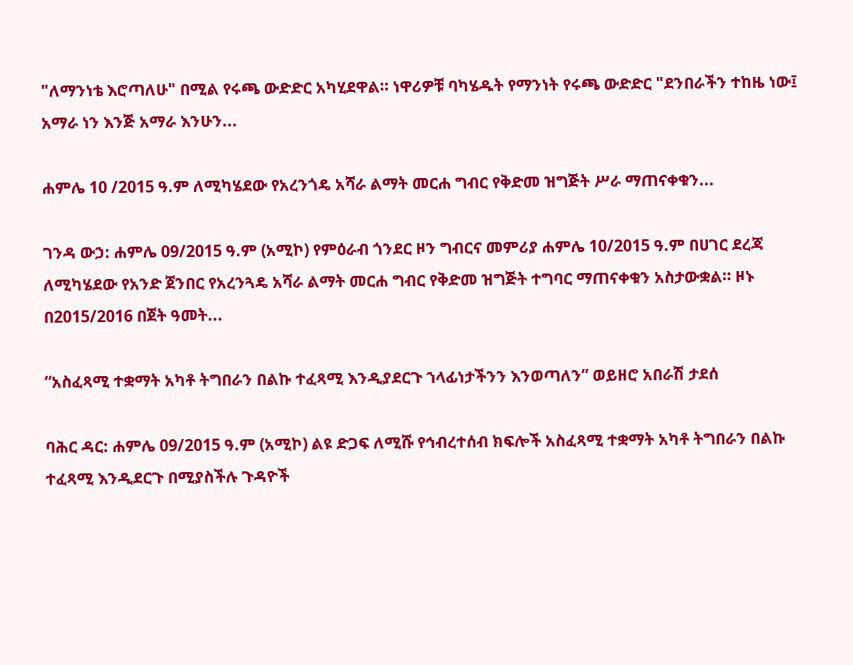"ለማንነቴ እሮጣለሁ" በሚል የሩጫ ውድድር አካሂደዋል። ነዋሪዎቹ ባካሄዱት የማንነት የሩጫ ውድድር "ደንበራችን ተከዜ ነው፤ አማራ ነን እንጅ አማራ እንሁን...

ሐምሌ 10 /2015 ዓ.ም ለሚካሄደው የአረንጎዴ አሻራ ልማት መርሐ ግብር የቅድመ ዝግጅት ሥራ ማጠናቀቁን...

ገንዳ ውኃ: ሐምሌ 09/2015 ዓ.ም (አሚኮ) የምዕራብ ጎንደር ዞን ግብርና መምሪያ ሐምሌ 10/2015 ዓ.ም በሀገር ደረጃ ለሚካሄደው የአንድ ጀንበር የአረንጓዴ አሻራ ልማት መርሐ ግብር የቅድመ ዝግጅት ተግባር ማጠናቀቁን አስታውቋል። ዞኑ በ2015/2016 በጀት ዓመት...

“አስፈጻሚ ተቋማት አካቶ ትግበራን በልኩ ተፈጻሚ እንዲያደርጉ ኀላፊነታችንን እንወጣለን” ወይዘሮ አበራሽ ታደሰ

ባሕር ዳር: ሐምሌ 09/2015 ዓ.ም (አሚኮ) ልዩ ድጋፍ ለሚሹ የኅብረተሰብ ክፍሎች አስፈጻሚ ተቋማት አካቶ ትግበራን በልኩ ተፈጻሚ እንዲደርጉ በሚያስችሉ ጉዳዮች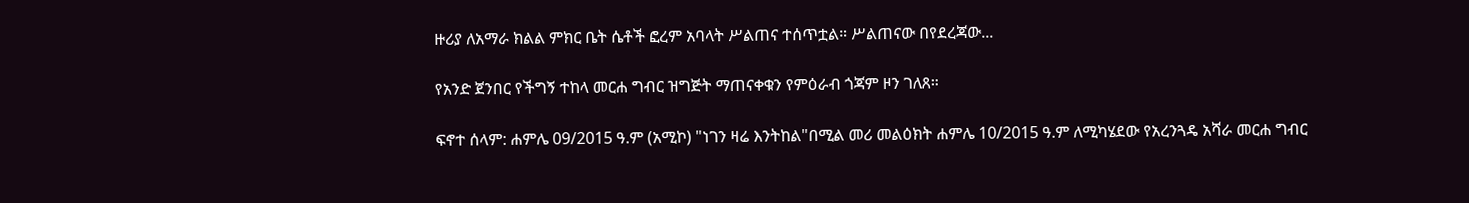ዙሪያ ለአማራ ክልል ምክር ቤት ሴቶች ፎረም አባላት ሥልጠና ተሰጥቷል። ሥልጠናው በየደረጃው...

የአንድ ጀንበር የችግኝ ተከላ መርሐ ግብር ዝግጅት ማጠናቀቁን የምዕራብ ጎጃም ዞን ገለጸ።

ፍኖተ ሰላም: ሐምሌ 09/2015 ዓ.ም (አሚኮ) "ነገን ዛሬ እንትከል"በሚል መሪ መልዕክት ሐምሌ 10/2015 ዓ.ም ለሚካሄደው የአረንጓዴ አሻራ መርሐ ግብር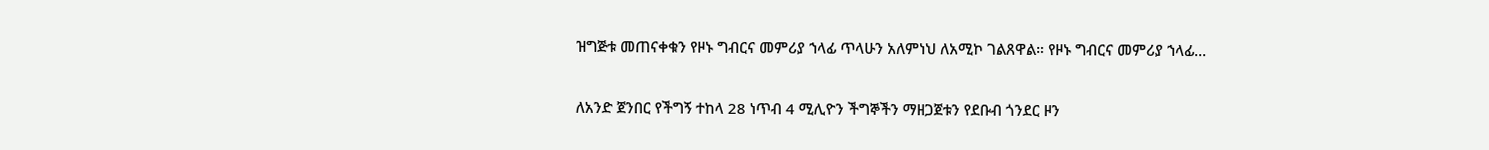ዝግጅቱ መጠናቀቁን የዞኑ ግብርና መምሪያ ኀላፊ ጥላሁን አለምነህ ለአሚኮ ገልጸዋል። የዞኑ ግብርና መምሪያ ኀላፊ...

ለአንድ ጀንበር የችግኝ ተከላ 28 ነጥብ 4 ሚሊዮን ችግኞችን ማዘጋጀቱን የደቡብ ጎንደር ዞን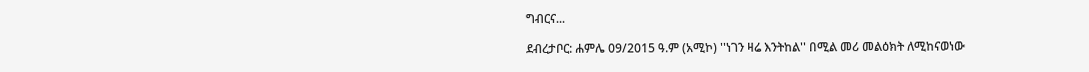ግብርና...

ደብረታቦር: ሐምሌ 09/2015 ዓ.ም (አሚኮ) ''ነገን ዛሬ እንትከል'' በሚል መሪ መልዕክት ለሚከናወነው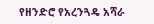የዘንድሮ የአረንጓዴ አሻራ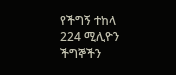የችግኝ ተከላ 224 ሚሊዮን ችግኞችን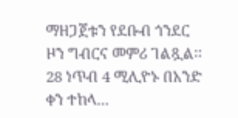ማዘጋጀቱን የደቡብ ጎንደር ዞን ግብርና መምሪ ገልጿል፡፡ 28 ነጥብ 4 ሚሊዮኑ በአንድ ቀን ተከላ...